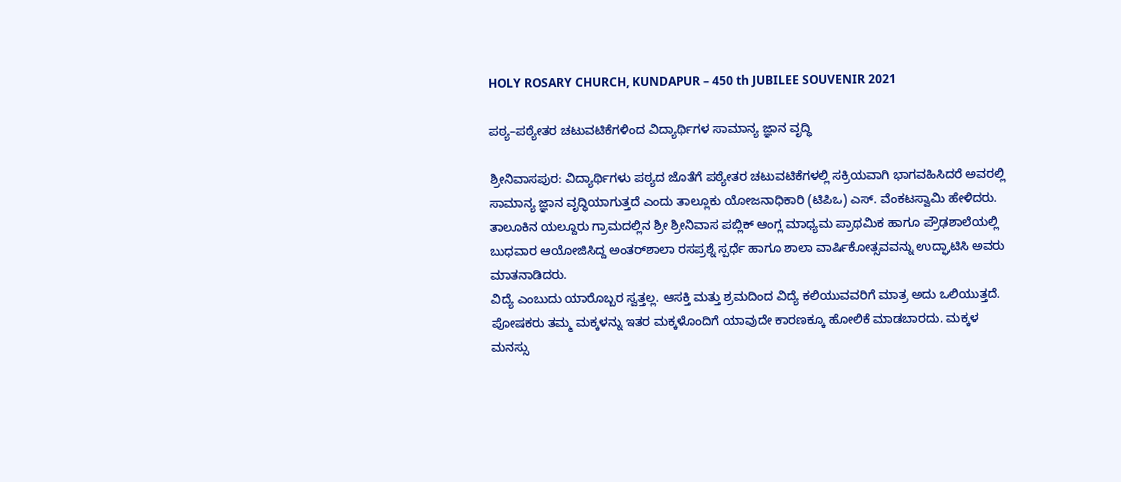HOLY ROSARY CHURCH, KUNDAPUR – 450 th JUBILEE SOUVENIR 2021

ಪಠ್ಯ–ಪಠ್ಯೇತರ ಚಟುವಟಿಕೆಗಳಿಂದ ವಿದ್ಯಾರ್ಥಿಗಳ ಸಾಮಾನ್ಯ ಜ್ಞಾನ ವೃದ್ಧಿ

ಶ್ರೀನಿವಾಸಪುರ: ವಿದ್ಯಾರ್ಥಿಗಳು ಪಠ್ಯದ ಜೊತೆಗೆ ಪಠ್ಯೇತರ ಚಟುವಟಿಕೆಗಳಲ್ಲಿ ಸಕ್ರಿಯವಾಗಿ ಭಾಗವಹಿಸಿದರೆ ಅವರಲ್ಲಿ ಸಾಮಾನ್ಯ ಜ್ಞಾನ ವೃದ್ಧಿಯಾಗುತ್ತದೆ ಎಂದು ತಾಲ್ಲೂಕು ಯೋಜನಾಧಿಕಾರಿ (ಟಿಪಿಒ) ಎಸ್. ವೆಂಕಟಸ್ವಾಮಿ ಹೇಳಿದರು. ತಾಲೂಕಿನ ಯಲ್ದೂರು ಗ್ರಾಮದಲ್ಲಿನ ಶ್ರೀ ಶ್ರೀನಿವಾಸ ಪಬ್ಲಿಕ್ ಆಂಗ್ಲ ಮಾಧ್ಯಮ ಪ್ರಾಥಮಿಕ ಹಾಗೂ ಪ್ರೌಢಶಾಲೆಯಲ್ಲಿ ಬುಧವಾರ ಆಯೋಜಿಸಿದ್ದ ಅಂತರ್‌ಶಾಲಾ ರಸಪ್ರಶ್ನೆ ಸ್ಪರ್ಧೆ ಹಾಗೂ ಶಾಲಾ ವಾರ್ಷಿಕೋತ್ಸವವನ್ನು ಉದ್ಘಾಟಿಸಿ ಅವರು ಮಾತನಾಡಿದರು.
ವಿದ್ಯೆ ಎಂಬುದು ಯಾರೊಬ್ಬರ ಸ್ವತ್ತಲ್ಲ. ಆಸಕ್ತಿ ಮತ್ತು ಶ್ರಮದಿಂದ ವಿದ್ಯೆ ಕಲಿಯುವವರಿಗೆ ಮಾತ್ರ ಅದು ಒಲಿಯುತ್ತದೆ. ಪೋಷಕರು ತಮ್ಮ ಮಕ್ಕಳನ್ನು ಇತರ ಮಕ್ಕಳೊಂದಿಗೆ ಯಾವುದೇ ಕಾರಣಕ್ಕೂ ಹೋಲಿಕೆ ಮಾಡಬಾರದು. ಮಕ್ಕಳ ಮನಸ್ಸು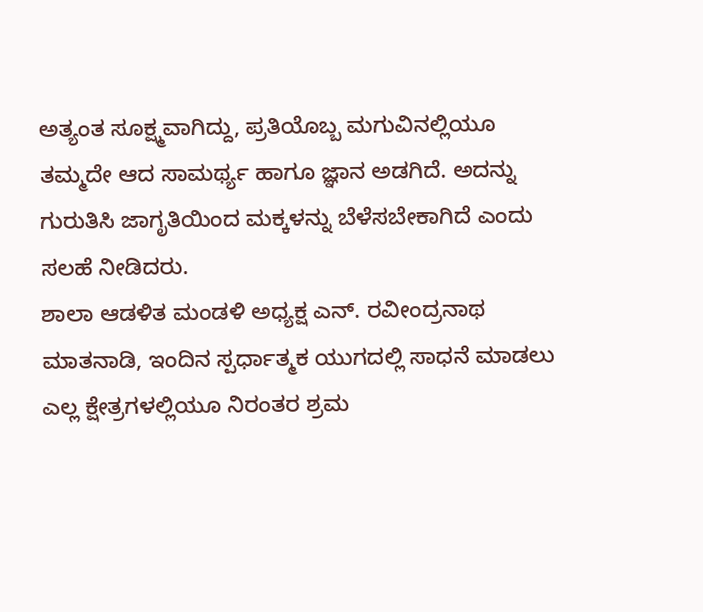ಅತ್ಯಂತ ಸೂಕ್ಷ್ಮವಾಗಿದ್ದು, ಪ್ರತಿಯೊಬ್ಬ ಮಗುವಿನಲ್ಲಿಯೂ ತಮ್ಮದೇ ಆದ ಸಾಮರ್ಥ್ಯ ಹಾಗೂ ಜ್ಞಾನ ಅಡಗಿದೆ. ಅದನ್ನು ಗುರುತಿಸಿ ಜಾಗೃತಿಯಿಂದ ಮಕ್ಕಳನ್ನು ಬೆಳೆಸಬೇಕಾಗಿದೆ ಎಂದು ಸಲಹೆ ನೀಡಿದರು.
ಶಾಲಾ ಆಡಳಿತ ಮಂಡಳಿ ಅಧ್ಯಕ್ಷ ಎನ್. ರವೀಂದ್ರನಾಥ ಮಾತನಾಡಿ, ಇಂದಿನ ಸ್ಪರ್ಧಾತ್ಮಕ ಯುಗದಲ್ಲಿ ಸಾಧನೆ ಮಾಡಲು ಎಲ್ಲ ಕ್ಷೇತ್ರಗಳಲ್ಲಿಯೂ ನಿರಂತರ ಶ್ರಮ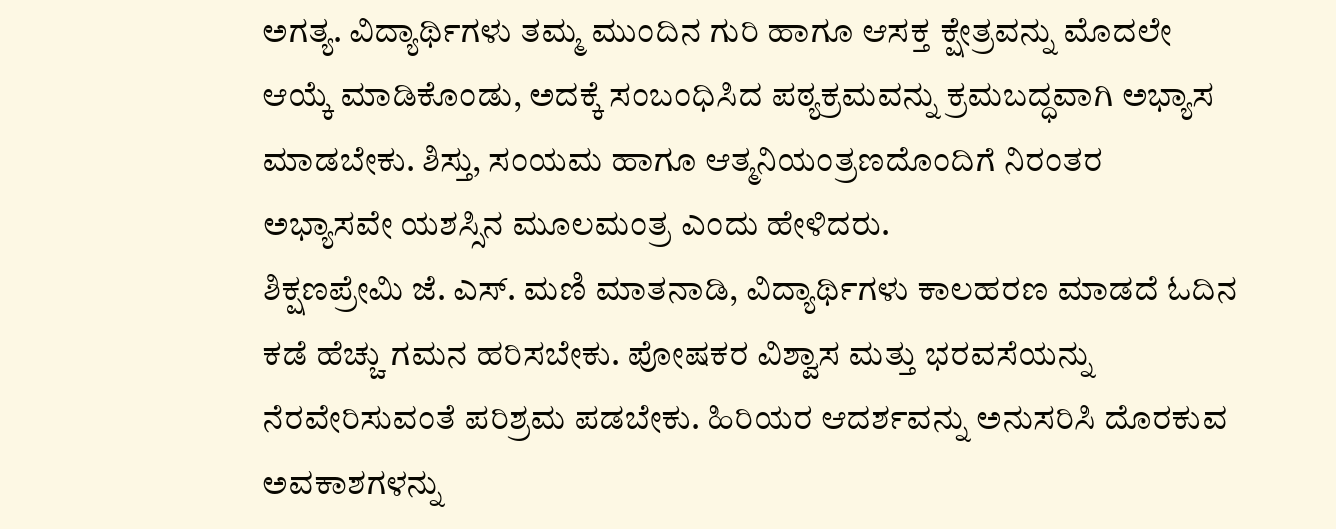ಅಗತ್ಯ. ವಿದ್ಯಾರ್ಥಿಗಳು ತಮ್ಮ ಮುಂದಿನ ಗುರಿ ಹಾಗೂ ಆಸಕ್ತ ಕ್ಷೇತ್ರವನ್ನು ಮೊದಲೇ ಆಯ್ಕೆ ಮಾಡಿಕೊಂಡು, ಅದಕ್ಕೆ ಸಂಬಂಧಿಸಿದ ಪಠ್ಯಕ್ರಮವನ್ನು ಕ್ರಮಬದ್ಧವಾಗಿ ಅಭ್ಯಾಸ ಮಾಡಬೇಕು. ಶಿಸ್ತು, ಸಂಯಮ ಹಾಗೂ ಆತ್ಮನಿಯಂತ್ರಣದೊಂದಿಗೆ ನಿರಂತರ ಅಭ್ಯಾಸವೇ ಯಶಸ್ಸಿನ ಮೂಲಮಂತ್ರ ಎಂದು ಹೇಳಿದರು.
ಶಿಕ್ಷಣಪ್ರೇಮಿ ಜೆ. ಎಸ್. ಮಣಿ ಮಾತನಾಡಿ, ವಿದ್ಯಾರ್ಥಿಗಳು ಕಾಲಹರಣ ಮಾಡದೆ ಓದಿನ ಕಡೆ ಹೆಚ್ಚು ಗಮನ ಹರಿಸಬೇಕು. ಪೋಷಕರ ವಿಶ್ವಾಸ ಮತ್ತು ಭರವಸೆಯನ್ನು ನೆರವೇರಿಸುವಂತೆ ಪರಿಶ್ರಮ ಪಡಬೇಕು. ಹಿರಿಯರ ಆದರ್ಶವನ್ನು ಅನುಸರಿಸಿ ದೊರಕುವ ಅವಕಾಶಗಳನ್ನು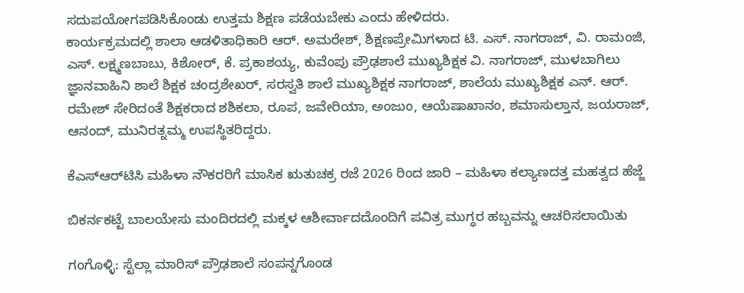ಸದುಪಯೋಗಪಡಿಸಿಕೊಂಡು ಉತ್ತಮ ಶಿಕ್ಷಣ ಪಡೆಯಬೇಕು ಎಂದು ಹೇಳಿದರು.
ಕಾರ್ಯಕ್ರಮದಲ್ಲಿ ಶಾಲಾ ಆಡಳಿತಾಧಿಕಾರಿ ಆರ್. ಅಮರೇಶ್, ಶಿಕ್ಷಣಪ್ರೇಮಿಗಳಾದ ಟಿ. ಎಸ್. ನಾಗರಾಜ್, ವಿ. ರಾಮಂಜಿ, ಎಸ್. ಲಕ್ಷ್ಮಣಬಾಬು, ಕಿಶೋರ್, ಕೆ. ಪ್ರಕಾಶಯ್ಯ, ಕುವೆಂಪು ಪ್ರೌಢಶಾಲೆ ಮುಖ್ಯಶಿಕ್ಷಕ ವಿ. ನಾಗರಾಜ್, ಮುಳಬಾಗಿಲು ಜ್ಞಾನವಾಹಿನಿ ಶಾಲೆ ಶಿಕ್ಷಕ ಚಂದ್ರಶೇಖರ್, ಸರಸ್ವತಿ ಶಾಲೆ ಮುಖ್ಯಶಿಕ್ಷಕ ನಾಗರಾಜ್, ಶಾಲೆಯ ಮುಖ್ಯಶಿಕ್ಷಕ ಎನ್. ಆರ್. ರಮೇಶ್ ಸೇರಿದಂತೆ ಶಿಕ್ಷಕರಾದ ಶಶಿಕಲಾ, ರೂಪ, ಜವೇರಿಯಾ, ಅಂಜುಂ, ಆಯೆಷಾಖಾನಂ, ಶಮಾಸುಲ್ತಾನ, ಜಯರಾಜ್, ಆನಂದ್, ಮುನಿರತ್ನಮ್ಮ ಉಪಸ್ಥಿತರಿದ್ದರು.

ಕೆಎಸ್‌ಆರ್‌ಟಿಸಿ ಮಹಿಳಾ ನೌಕರರಿಗೆ ಮಾಸಿಕ ಋತುಚಕ್ರ ರಜೆ 2026 ರಿಂದ ಜಾರಿ – ಮಹಿಳಾ ಕಲ್ಯಾಣದತ್ತ ಮಹತ್ವದ ಹೆಜ್ಜೆ

ಬಿಕರ್ನಕಟ್ಟೆ ಬಾಲಯೇಸು ಮಂದಿರದಲ್ಲಿ ಮಕ್ಕಳ ಆಶೀರ್ವಾದದೊಂದಿಗೆ ಪವಿತ್ರ ಮುಗ್ಧರ ಹಬ್ಬವನ್ನು ಆಚರಿಸಲಾಯಿತು

ಗಂಗೊಳ್ಳಿ: ಸ್ಟೆಲ್ಲಾ ಮಾರಿಸ್ ಪ್ರೌಢಶಾಲೆ ಸಂಪನ್ನಗೊಂಡ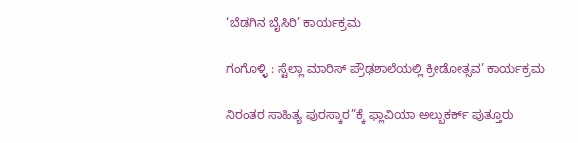‘ಬೆಡಗಿನ ಬೈಸಿರಿ’ ಕಾರ್ಯಕ್ರಮ

ಗಂಗೊಳ್ಳಿ : ಸ್ಟೆಲ್ಲಾ ಮಾರಿಸ್ ಪ್ರೌಢಶಾಲೆಯಲ್ಲಿ ಕ್ರೀಡೋತ್ಸವ’ ಕಾರ್ಯಕ್ರಮ

ನಿರಂತರ ಸಾಹಿತ್ಯ ಪುರಸ್ಕಾರ”ಕ್ಕೆ ಫ್ಲಾವಿಯಾ ಅಲ್ಬುಕರ್ಕ್ ಪುತ್ತೂರು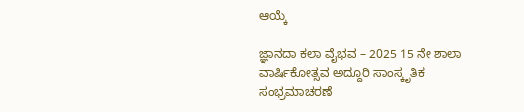ಆಯ್ಕೆ

ಜ್ಞಾನದಾ ಕಲಾ ವೈಭವ – 2025 15 ನೇ ಶಾಲಾ ವಾರ್ಷಿಕೋತ್ಸವ ಅದ್ದೂರಿ ಸಾಂಸ್ಕೃತಿಕ ಸಂಭ್ರಮಾಚರಣೆ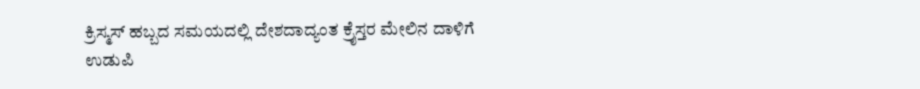ಕ್ರಿಸ್ಮಸ್ ಹಬ್ಬದ ಸಮಯದಲ್ಲಿ ದೇಶದಾದ್ಯಂತ ಕ್ರೈಸ್ತರ ಮೇಲಿನ ದಾಳಿಗೆ ಉಡುಪಿ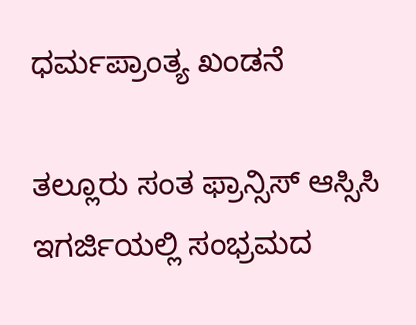ಧರ್ಮಪ್ರಾಂತ್ಯ ಖಂಡನೆ

ತಲ್ಲೂರು ಸಂತ ಫ್ರಾನ್ಸಿಸ್ ಆಸ್ಸಿಸಿ ಇಗರ್ಜಿಯಲ್ಲಿ ಸಂಭ್ರಮದ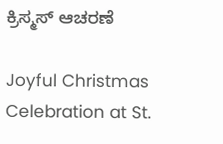ಕ್ರಿಸ್ಮಸ್ ಆಚರಣೆ

Joyful Christmas Celebration at St.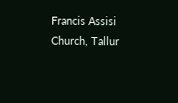Francis Assisi Church, Tallur